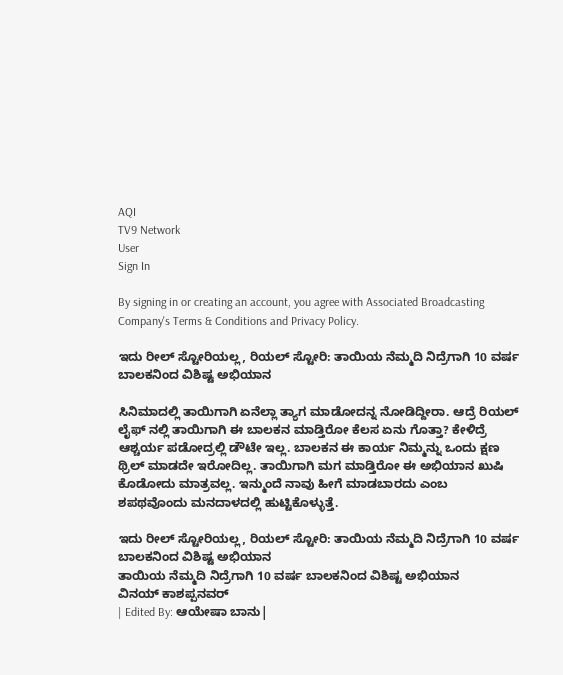AQI
TV9 Network
User
Sign In

By signing in or creating an account, you agree with Associated Broadcasting Company's Terms & Conditions and Privacy Policy.

ಇದು ರೀಲ್ ಸ್ಟೋರಿಯಲ್ಲ, ರಿಯಲ್ ಸ್ಟೋರಿ: ತಾಯಿಯ ನೆಮ್ಮದಿ ನಿದ್ರೆಗಾಗಿ 10 ವರ್ಷ ಬಾಲಕನಿಂದ ವಿಶಿಷ್ಟ ಅಭಿಯಾನ

ಸಿನಿಮಾದಲ್ಲಿ ತಾಯಿಗಾಗಿ ಏನೆಲ್ಲಾ ತ್ಯಾಗ ಮಾಡೋದನ್ನ ನೋಡಿದ್ದೀರಾ. ಆದ್ರೆ ರಿಯಲ್ ಲೈಫ್ ನಲ್ಲಿ ತಾಯಿಗಾಗಿ ಈ ಬಾಲಕನ ಮಾಡ್ತಿರೋ ಕೆಲಸ ಏನು ಗೊತ್ತಾ? ಕೇಳಿದ್ರೆ ಆಶ್ಚರ್ಯ ಪಡೋದ್ರಲ್ಲಿ ಡೌಟೇ ಇಲ್ಲ. ಬಾಲಕನ ಈ ಕಾರ್ಯ ನಿಮ್ಮನ್ನು ಒಂದು ಕ್ಷಣ ಥ್ರಿಲ್ ಮಾಡದೇ ಇರೋದಿಲ್ಲ. ತಾಯಿಗಾಗಿ ಮಗ ಮಾಡ್ತಿರೋ ಈ ಅಭಿಯಾನ ಖುಷಿ ಕೊಡೋದು ಮಾತ್ರವಲ್ಲ. ಇನ್ಮುಂದೆ ನಾವು ಹೀಗೆ ಮಾಡಬಾರದು ಎಂಬ ಶಪಥವೊಂದು ಮನದಾಳದಲ್ಲಿ ಹುಟ್ಟಿಕೊಳ್ಳುತ್ತೆ.

ಇದು ರೀಲ್ ಸ್ಟೋರಿಯಲ್ಲ, ರಿಯಲ್ ಸ್ಟೋರಿ: ತಾಯಿಯ ನೆಮ್ಮದಿ ನಿದ್ರೆಗಾಗಿ 10 ವರ್ಷ ಬಾಲಕನಿಂದ ವಿಶಿಷ್ಟ ಅಭಿಯಾನ
ತಾಯಿಯ ನೆಮ್ಮದಿ ನಿದ್ರೆಗಾಗಿ 10 ವರ್ಷ ಬಾಲಕನಿಂದ ವಿಶಿಷ್ಟ ಅಭಿಯಾನ
ವಿನಯ್ ಕಾಶಪ್ಪನವರ್
| Edited By: ಆಯೇಷಾ ಬಾನು|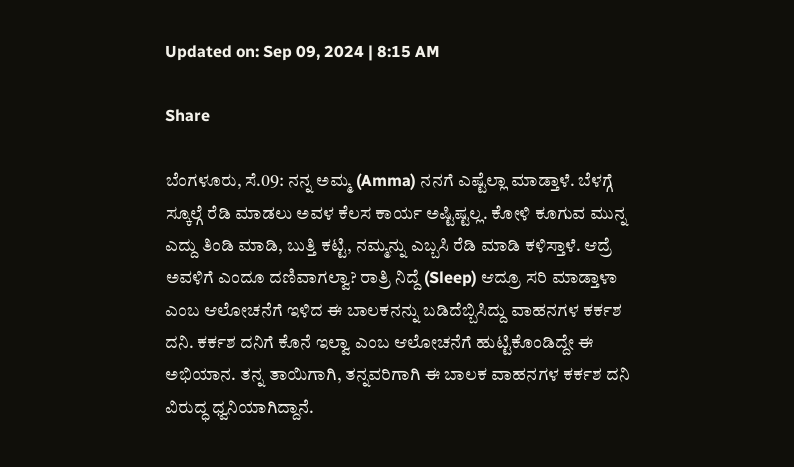Updated on: Sep 09, 2024 | 8:15 AM

Share

ಬೆಂಗಳೂರು, ಸೆ.09: ನನ್ನ ಅಮ್ಮ (Amma) ನನಗೆ ಎಷ್ಟೆಲ್ಲಾ ಮಾಡ್ತಾಳೆ. ಬೆಳಗ್ಗೆ ಸ್ಕೂಲ್ಗೆ ರೆಡಿ ಮಾಡಲು ಅವಳ ಕೆಲಸ ಕಾರ್ಯ ಅಷ್ಟಿಷ್ಟಲ್ಲ. ಕೋಳಿ ಕೂಗುವ ಮುನ್ನ ಎದ್ದು ತಿಂಡಿ ಮಾಡಿ, ಬುತ್ತಿ ಕಟ್ಟಿ, ನಮ್ಮನ್ನು ಎಬ್ಬಸಿ ರೆಡಿ ಮಾಡಿ ಕಳಿಸ್ತಾಳೆ. ಆದ್ರೆ ಅವಳಿಗೆ ಎಂದೂ ದಣಿವಾಗಲ್ವಾ? ರಾತ್ರಿ ನಿದ್ದೆ (Sleep) ಆದ್ರೂ ಸರಿ ಮಾಡ್ತಾಳಾ ಎಂಬ ಆಲೋಚನೆಗೆ ಇಳಿದ ಈ ಬಾಲಕನನ್ನು ಬಡಿದೆಬ್ಬಿಸಿದ್ದು ವಾಹನಗಳ ಕರ್ಕಶ ದನಿ. ಕರ್ಕಶ ದನಿಗೆ ಕೊನೆ ಇಲ್ವಾ ಎಂಬ ಆಲೋಚನೆಗೆ ಹುಟ್ಟಿಕೊಂಡಿದ್ದೇ ಈ ಅಭಿಯಾನ. ತನ್ನ ತಾಯಿಗಾಗಿ, ತನ್ನವರಿಗಾಗಿ ಈ ಬಾಲಕ ವಾಹನಗಳ ಕರ್ಕಶ ದನಿ ವಿರುದ್ಧ ಧ್ವನಿಯಾಗಿದ್ದಾನೆ.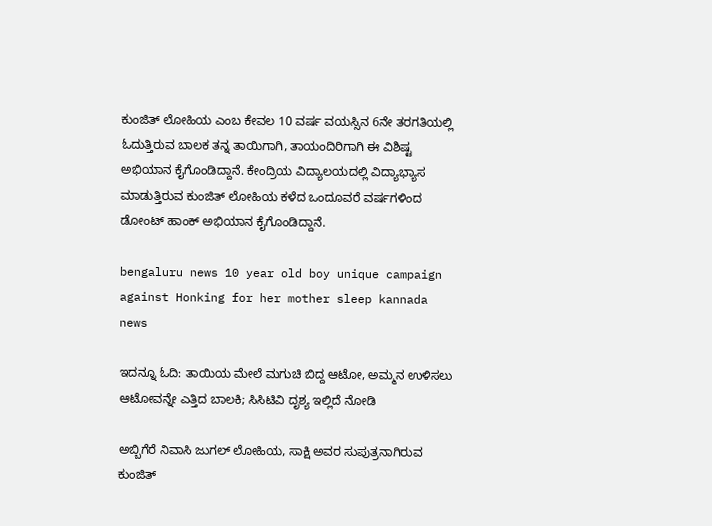ಕುಂಜಿತ್ ಲೋಹಿಯ ಎಂಬ ಕೇವಲ 10 ವರ್ಷ ವಯಸ್ಸಿನ 6ನೇ ತರಗತಿಯಲ್ಲಿ ಓದುತ್ತಿರುವ ಬಾಲಕ ತನ್ನ ತಾಯಿಗಾಗಿ, ತಾಯಂದಿರಿಗಾಗಿ ಈ ವಿಶಿಷ್ಟ ಅಭಿಯಾನ ಕೈಗೊಂಡಿದ್ದಾನೆ. ಕೇಂದ್ರಿಯ ವಿದ್ಯಾಲಯದಲ್ಲಿ ವಿದ್ಯಾಭ್ಯಾಸ ಮಾಡುತ್ತಿರುವ ಕುಂಜಿತ್ ಲೋಹಿಯ ಕಳೆದ ಒಂದೂವರೆ ವರ್ಷಗಳಿಂದ ಡೋಂಟ್ ಹಾಂಕ್ ಅಭಿಯಾನ ಕೈಗೊಂಡಿದ್ದಾನೆ.

bengaluru news 10 year old boy unique campaign against Honking for her mother sleep kannada news

ಇದನ್ನೂ ಓದಿ: ತಾಯಿಯ ಮೇಲೆ ಮಗುಚಿ ಬಿದ್ದ ಆಟೋ, ಅಮ್ಮನ ಉಳಿಸಲು ಆಟೋವನ್ನೇ ಎತ್ತಿದ ಬಾಲಕಿ; ಸಿಸಿಟಿವಿ ದೃಶ್ಯ ಇಲ್ಲಿದೆ ನೋಡಿ

ಅಬ್ಬಿಗೆರೆ ನಿವಾಸಿ ಜುಗಲ್ ಲೋಹಿಯ, ಸಾಕ್ಷಿ ಅವರ ಸುಪುತ್ರನಾಗಿರುವ ಕುಂಜಿತ್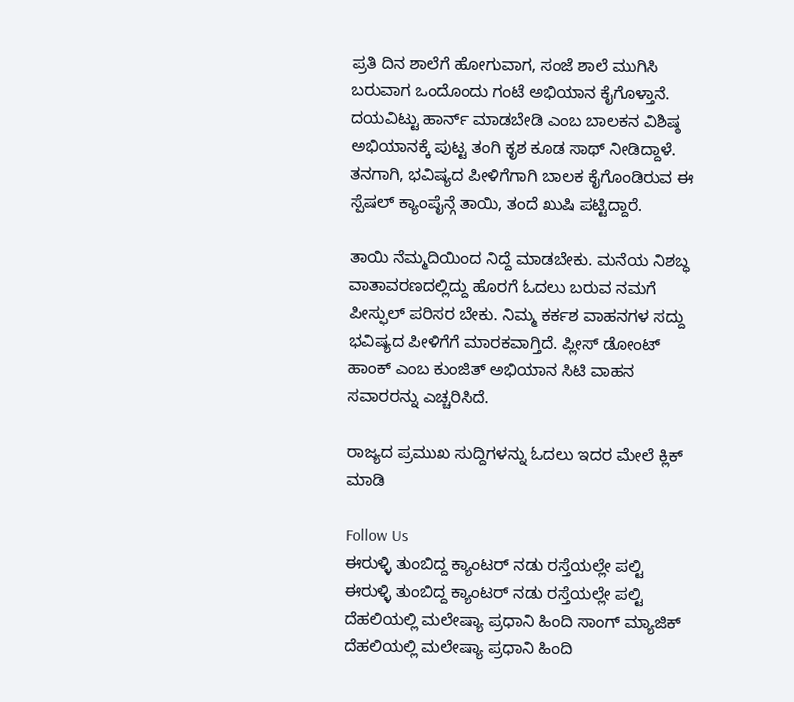ಪ್ರತಿ ದಿನ ಶಾಲೆಗೆ ಹೋಗುವಾಗ, ಸಂಜೆ ಶಾಲೆ ಮುಗಿಸಿ ಬರುವಾಗ ಒಂದೊಂದು ಗಂಟೆ ಅಭಿಯಾನ ಕೈಗೊಳ್ತಾನೆ. ದಯವಿಟ್ಟು ಹಾರ್ನ್ ಮಾಡಬೇಡಿ ಎಂಬ ಬಾಲಕನ ವಿಶಿಷ್ಠ ಅಭಿಯಾನಕ್ಕೆ ಪುಟ್ಟ ತಂಗಿ ಕೃಶ ಕೂಡ ಸಾಥ್ ನೀಡಿದ್ದಾಳೆ. ತನಗಾಗಿ, ಭವಿಷ್ಯದ ಪೀಳಿಗೆಗಾಗಿ ಬಾಲಕ ಕೈಗೊಂಡಿರುವ ಈ ಸ್ಪೆಷಲ್ ಕ್ಯಾಂಪೈನ್ಗೆ ತಾಯಿ, ತಂದೆ ಖುಷಿ ಪಟ್ಟಿದ್ದಾರೆ.

ತಾಯಿ ನೆಮ್ಮದಿಯಿಂದ ನಿದ್ದೆ ಮಾಡಬೇಕು. ಮನೆಯ ನಿಶಬ್ಧ ವಾತಾವರಣದಲ್ಲಿದ್ದು ಹೊರಗೆ ಓದಲು ಬರುವ ನಮಗೆ ಪೀಸ್ಫುಲ್ ಪರಿಸರ ಬೇಕು. ನಿಮ್ಮ ಕರ್ಕಶ ವಾಹನಗಳ ಸದ್ದು ಭವಿಷ್ಯದ ಪೀಳಿಗೆಗೆ ಮಾರಕವಾಗ್ತಿದೆ. ಪ್ಲೀಸ್ ಡೋಂಟ್ ಹಾಂಕ್ ಎಂಬ ಕುಂಜಿತ್ ಅಭಿಯಾನ ಸಿಟಿ ವಾಹನ ಸವಾರರನ್ನು ಎಚ್ಚರಿಸಿದೆ.

ರಾಜ್ಯದ ಪ್ರಮುಖ ಸುದ್ದಿಗಳನ್ನು ಓದಲು ಇದರ ಮೇಲೆ ಕ್ಲಿಕ್ ಮಾಡಿ

Follow Us
ಈರುಳ್ಳಿ ತುಂಬಿದ್ದ ಕ್ಯಾಂಟರ್ ನಡು ರಸ್ತೆಯಲ್ಲೇ ಪಲ್ಟಿ
ಈರುಳ್ಳಿ ತುಂಬಿದ್ದ ಕ್ಯಾಂಟರ್ ನಡು ರಸ್ತೆಯಲ್ಲೇ ಪಲ್ಟಿ
ದೆಹಲಿಯಲ್ಲಿ ಮಲೇಷ್ಯಾ ಪ್ರಧಾನಿ ಹಿಂದಿ ಸಾಂಗ್ ಮ್ಯಾಜಿಕ್
ದೆಹಲಿಯಲ್ಲಿ ಮಲೇಷ್ಯಾ ಪ್ರಧಾನಿ ಹಿಂದಿ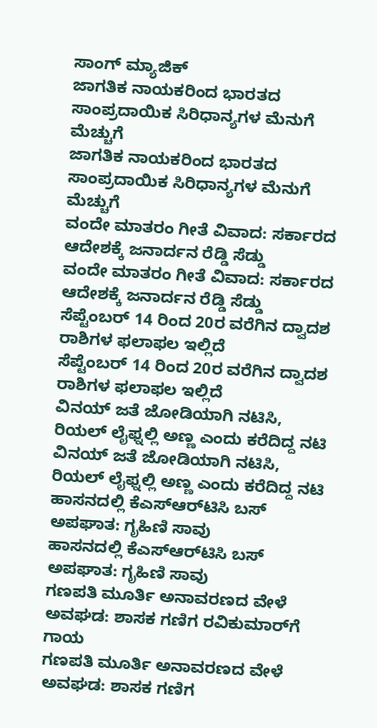ಸಾಂಗ್ ಮ್ಯಾಜಿಕ್
ಜಾಗತಿಕ ನಾಯಕರಿಂದ ಭಾರತದ ಸಾಂಪ್ರದಾಯಿಕ ಸಿರಿಧಾನ್ಯಗಳ ಮೆನುಗೆ ಮೆಚ್ಚುಗೆ
ಜಾಗತಿಕ ನಾಯಕರಿಂದ ಭಾರತದ ಸಾಂಪ್ರದಾಯಿಕ ಸಿರಿಧಾನ್ಯಗಳ ಮೆನುಗೆ ಮೆಚ್ಚುಗೆ
ವಂದೇ ಮಾತರಂ ಗೀತೆ ವಿವಾದ: ಸರ್ಕಾರದ ಆದೇಶಕ್ಕೆ ಜನಾರ್ದನ ರೆಡ್ಡಿ ಸೆಡ್ಡು
ವಂದೇ ಮಾತರಂ ಗೀತೆ ವಿವಾದ: ಸರ್ಕಾರದ ಆದೇಶಕ್ಕೆ ಜನಾರ್ದನ ರೆಡ್ಡಿ ಸೆಡ್ಡು
ಸೆಪ್ಟೆಂಬರ್ 14 ರಿಂದ 20ರ ವರೆಗಿನ ದ್ವಾದಶ ರಾಶಿಗಳ ಫಲಾಫಲ ಇಲ್ಲಿದೆ
ಸೆಪ್ಟೆಂಬರ್ 14 ರಿಂದ 20ರ ವರೆಗಿನ ದ್ವಾದಶ ರಾಶಿಗಳ ಫಲಾಫಲ ಇಲ್ಲಿದೆ
ವಿನಯ್ ಜತೆ ಜೋಡಿಯಾಗಿ ನಟಿಸಿ, ರಿಯಲ್ ಲೈಫ್ನಲ್ಲಿ ಅಣ್ಣ ಎಂದು ಕರೆದಿದ್ದ ನಟಿ
ವಿನಯ್ ಜತೆ ಜೋಡಿಯಾಗಿ ನಟಿಸಿ, ರಿಯಲ್ ಲೈಫ್ನಲ್ಲಿ ಅಣ್ಣ ಎಂದು ಕರೆದಿದ್ದ ನಟಿ
ಹಾಸನದಲ್ಲಿ ಕೆಎಸ್‌ಆರ್‌ಟಿಸಿ ಬಸ್ ಅಪಘಾತ: ಗೃಹಿಣಿ ಸಾವು
ಹಾಸನದಲ್ಲಿ ಕೆಎಸ್‌ಆರ್‌ಟಿಸಿ ಬಸ್ ಅಪಘಾತ: ಗೃಹಿಣಿ ಸಾವು
ಗಣಪತಿ ಮೂರ್ತಿ ಅನಾವರಣದ ವೇಳೆ ಅವಘಡ: ಶಾಸಕ ಗಣಿಗ ರವಿಕುಮಾರ್‌ಗೆ ಗಾಯ
ಗಣಪತಿ ಮೂರ್ತಿ ಅನಾವರಣದ ವೇಳೆ ಅವಘಡ: ಶಾಸಕ ಗಣಿಗ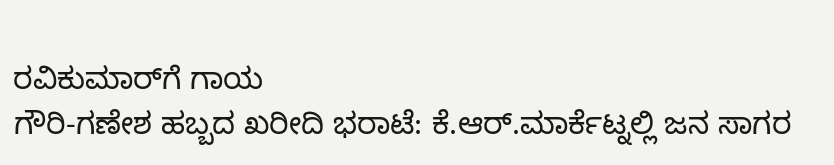ರವಿಕುಮಾರ್‌ಗೆ ಗಾಯ
ಗೌರಿ-ಗಣೇಶ ಹಬ್ಬದ ಖರೀದಿ ಭರಾಟೆ: ಕೆ.ಆರ್.ಮಾರ್ಕೆಟ್ನಲ್ಲಿ ಜನ ಸಾಗರ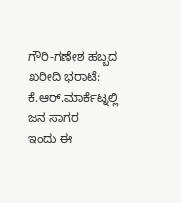ಗೌರಿ-ಗಣೇಶ ಹಬ್ಬದ ಖರೀದಿ ಭರಾಟೆ: ಕೆ.ಆರ್.ಮಾರ್ಕೆಟ್ನಲ್ಲಿ ಜನ ಸಾಗರ
ಇಂದು ಈ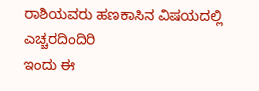ರಾಶಿಯವರು ಹಣಕಾಸಿನ ವಿಷಯದಲ್ಲಿ ಎಚ್ಚರದಿಂದಿರಿ
ಇಂದು ಈ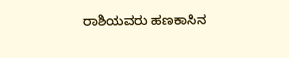ರಾಶಿಯವರು ಹಣಕಾಸಿನ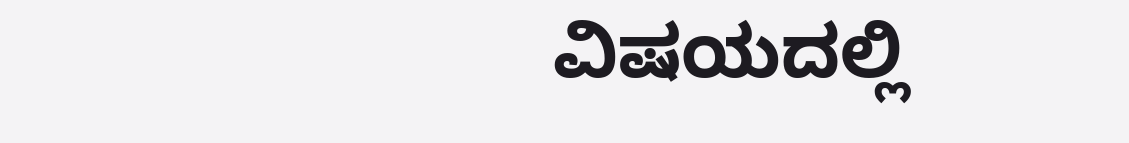ವಿಷಯದಲ್ಲಿ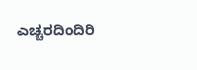ಎಚ್ಚರದಿಂದಿರಿ